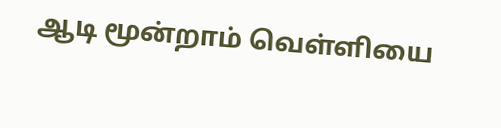ஆடி மூன்றாம் வெள்ளியை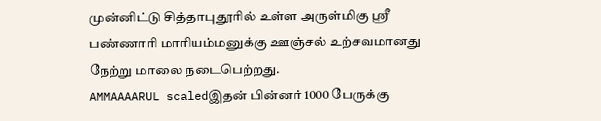முன்னிட்டு சித்தாபுதூரில் உள்ள அருள்மிகு ஸ்ரீ பண்ணாரி மாரியம்மனுக்கு ஊஞ்சல் உற்சவமானது நேற்று மாலை நடைபெற்றது.
AMMAAAARUL scaledஇதன் பின்னர் 1000 பேருக்கு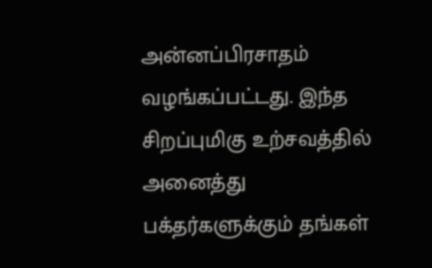அன்னப்பிரசாதம் வழங்கப்பட்டது. இந்த சிறப்புமிகு உற்சவத்தில் அனைத்து பக்தர்களுக்கும் தங்கள்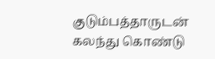குடும்பத்தாருடன் கலந்து கொண்டு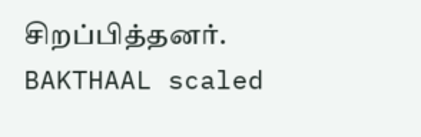சிறப்பித்தனர்.
BAKTHAAL scaled